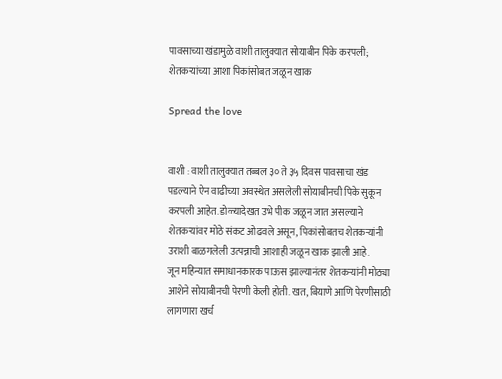पावसाच्या खंडामुळे वाशी तालुक्यात सोयाबीन पिके करपली; शेतकऱ्यांच्या आशा पिकांसोबत जळून खाक

Spread the love


वाशी : वाशी तालुक्यात तब्बल ३० ते ३५ दिवस पावसाचा खंड पडल्याने ऐन वाढीच्या अवस्थेत असलेली सोयाबीनची पिके सुकून करपली आहेत. डोळ्यादेखत उभे पीक जळून जात असल्याने शेतकऱ्यांवर मोठे संकट ओढवले असून, पिकांसोबतच शेतकऱ्यांनी उराशी बाळगलेली उत्पन्नाची आशाही जळून खाक झाली आहे.
जून महिन्यात समाधानकारक पाऊस झाल्यानंतर शेतकऱ्यांनी मोठ्या आशेने सोयाबीनची पेरणी केली होती. खत, बियाणे आणि पेरणीसाठी लागणारा खर्च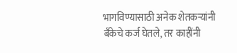भागविण्यासाठी अनेक शेतकऱ्यांनी बँकेचे कर्ज घेतले, तर काहींनी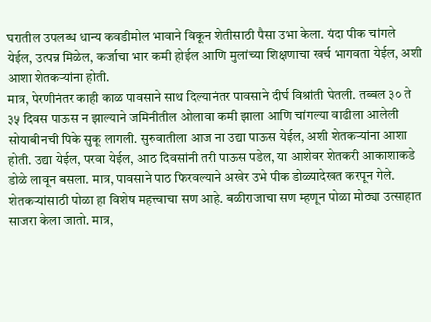घरातील उपलब्ध धान्य कवडीमोल भावाने विकून शेतीसाठी पैसा उभा केला. यंदा पीक चांगले येईल, उत्पन्न मिळेल, कर्जाचा भार कमी होईल आणि मुलांच्या शिक्षणाचा खर्च भागवता येईल, अशी आशा शेतकऱ्यांना होती.
मात्र, पेरणीनंतर काही काळ पावसाने साथ दिल्यानंतर पावसाने दीर्घ विश्रांती घेतली. तब्बल ३० ते ३५ दिवस पाऊस न झाल्याने जमिनीतील ओलावा कमी झाला आणि चांगल्या वाढीला आलेली सोयाबीनची पिके सुकू लागली. सुरुवातीला आज ना उद्या पाऊस येईल, अशी शेतकऱ्यांना आशा होती. उद्या येईल, परवा येईल, आठ दिवसांनी तरी पाऊस पडेल, या आशेवर शेतकरी आकाशाकडे डोळे लावून बसला. मात्र, पावसाने पाठ फिरवल्याने अखेर उभे पीक डोळ्यादेखत करपून गेले.
शेतकऱ्यांसाठी पोळा हा विशेष महत्त्वाचा सण आहे. बळीराजाचा सण म्हणून पोळा मोठ्या उत्साहात साजरा केला जातो. मात्र,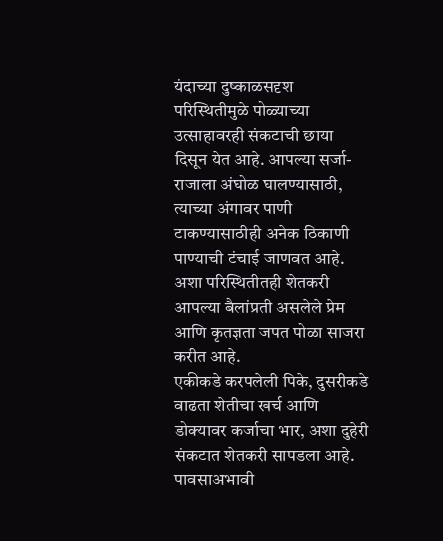यंदाच्या दुष्काळसदृश परिस्थितीमुळे पोळ्याच्या उत्साहावरही संकटाची छाया दिसून येत आहे. आपल्या सर्जा-राजाला अंघोळ घालण्यासाठी, त्याच्या अंगावर पाणी टाकण्यासाठीही अनेक ठिकाणी पाण्याची टंचाई जाणवत आहे. अशा परिस्थितीतही शेतकरी आपल्या बैलांप्रती असलेले प्रेम आणि कृतज्ञता जपत पोळा साजरा करीत आहे.
एकीकडे करपलेली पिके, दुसरीकडे वाढता शेतीचा खर्च आणि डोक्यावर कर्जाचा भार, अशा दुहेरी संकटात शेतकरी सापडला आहे. पावसाअभावी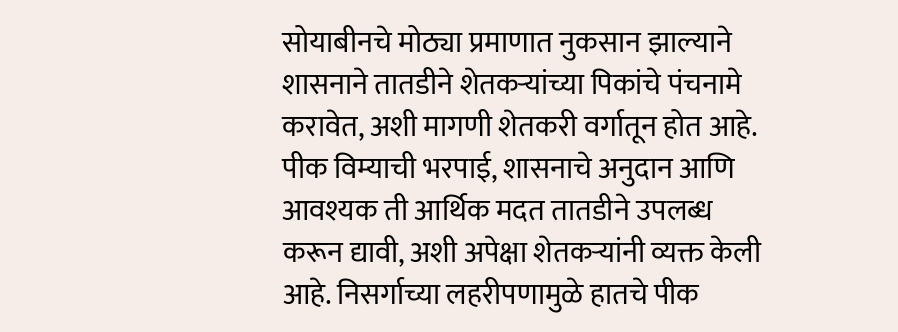सोयाबीनचे मोठ्या प्रमाणात नुकसान झाल्याने शासनाने तातडीने शेतकऱ्यांच्या पिकांचे पंचनामे करावेत, अशी मागणी शेतकरी वर्गातून होत आहे.
पीक विम्याची भरपाई, शासनाचे अनुदान आणि आवश्यक ती आर्थिक मदत तातडीने उपलब्ध करून द्यावी, अशी अपेक्षा शेतकऱ्यांनी व्यक्त केली आहे. निसर्गाच्या लहरीपणामुळे हातचे पीक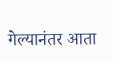गेल्यानंतर आता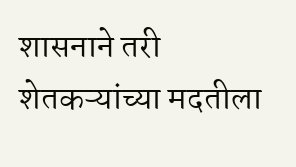शासनाने तरी शेतकऱ्यांच्या मदतीला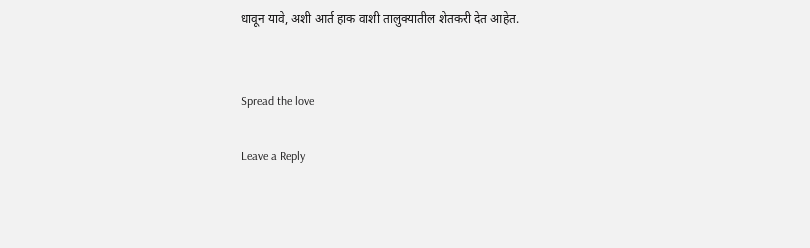धावून यावे, अशी आर्त हाक वाशी तालुक्यातील शेतकरी देत आहेत.


Spread the love

Leave a Reply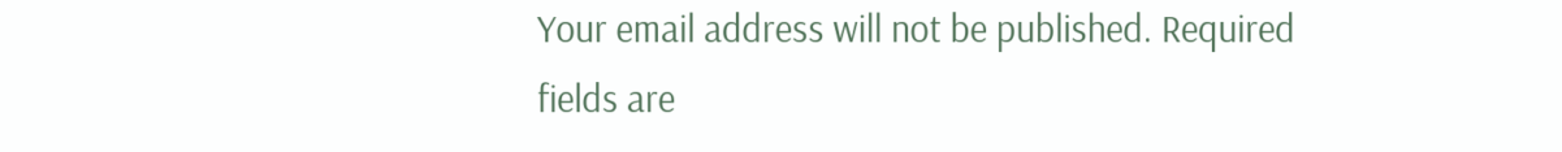Your email address will not be published. Required fields are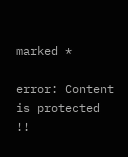marked *

error: Content is protected !!